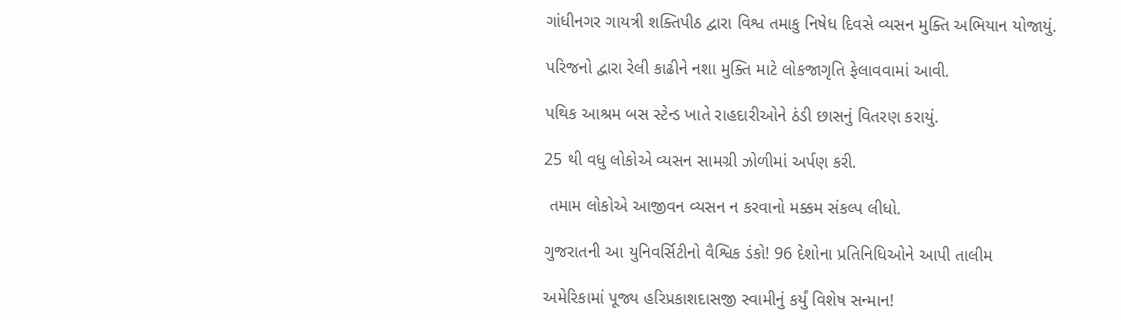ગાંધીનગર ગાયત્રી શક્તિપીઠ દ્વારા વિશ્વ તમાકુ નિષેધ દિવસે વ્યસન મુક્તિ અભિયાન યોજાયું.

પરિજનો દ્વારા રેલી કાઢીને નશા મુક્તિ માટે લોકજાગૃતિ ફેલાવવામાં આવી.

પથિક આશ્રમ બસ સ્ટેન્ડ ખાતે રાહદારીઓને ઠંડી છાસનું વિતરણ કરાયું.

25 થી વધુ લોકોએ વ્યસન સામગ્રી ઝોળીમાં અર્પણ કરી.

 તમામ લોકોએ આજીવન વ્યસન ન કરવાનો મક્કમ સંકલ્પ લીધો.

ગુજરાતની આ યુનિવર્સિટીનો વૈશ્વિક ડંકો! 96 દેશોના પ્રતિનિધિઓને આપી તાલીમ

અમેરિકામાં પૂજ્ય હરિપ્રકાશદાસજી સ્વામીનું કર્યું વિશેષ સન્માન!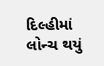દિલ્હીમાં લોન્ચ થયું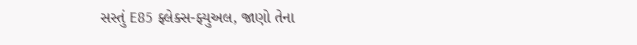સસ્તું E85 ફ્લેક્સ-ફ્યુઅલ, જાણો તેના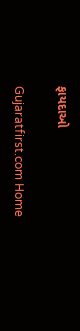ફાયદાઓ

Gujaratfirst.com Home